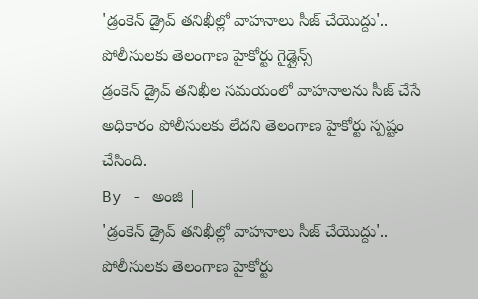'డ్రంకెన్ డ్రైవ్ తనిఖీల్లో వాహనాలు సీజ్ చేయొద్దు'.. పోలీసులకు తెలంగాణ హైకోర్టు గైడ్లైన్స్
డ్రంకెన్ డ్రైవ్ తనిఖీల సమయంలో వాహనాలను సీజ్ చేసే అధికారం పోలీసులకు లేదని తెలంగాణ హైకోర్టు స్పష్టం చేసింది.
By - అంజి |
'డ్రంకెన్ డ్రైవ్ తనిఖీల్లో వాహనాలు సీజ్ చేయొద్దు'.. పోలీసులకు తెలంగాణ హైకోర్టు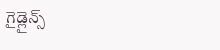గైడ్లైన్స్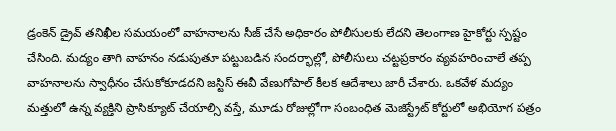డ్రంకెన్ డ్రైవ్ తనిఖీల సమయంలో వాహనాలను సీజ్ చేసే అధికారం పోలీసులకు లేదని తెలంగాణ హైకోర్టు స్పష్టం చేసింది. మద్యం తాగి వాహనం నడుపుతూ పట్టుబడిన సందర్భాల్లో, పోలీసులు చట్టప్రకారం వ్యవహరించాలే తప్ప వాహనాలను స్వాధీనం చేసుకోకూడదని జస్టిస్ ఈవీ వేణుగోపాల్ కీలక ఆదేశాలు జారీ చేశారు. ఒకవేళ మద్యం మత్తులో ఉన్న వ్యక్తిని ప్రాసిక్యూట్ చేయాల్సి వస్తే, మూడు రోజుల్లోగా సంబంధిత మెజిస్ట్రేట్ కోర్టులో అభియోగ పత్రం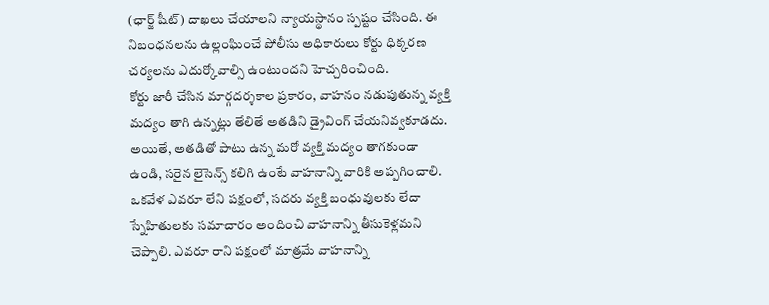(ఛార్జ్ షీట్) దాఖలు చేయాలని న్యాయస్థానం స్పష్టం చేసింది. ఈ నిబంధనలను ఉల్లంఘించే పోలీసు అధికారులు కోర్టు ధిక్కరణ చర్యలను ఎదుర్కోవాల్సి ఉంటుందని హెచ్చరించింది.
కోర్టు జారీ చేసిన మార్గదర్శకాల ప్రకారం, వాహనం నడుపుతున్న వ్యక్తి మద్యం తాగి ఉన్నట్లు తేలితే అతడిని డ్రైవింగ్ చేయనివ్వకూడదు. అయితే, అతడితో పాటు ఉన్న మరో వ్యక్తి మద్యం తాగకుండా ఉండి, సరైన లైసెన్స్ కలిగి ఉంటే వాహనాన్ని వారికి అప్పగించాలి. ఒకవేళ ఎవరూ లేని పక్షంలో, సదరు వ్యక్తి బంధువులకు లేదా స్నేహితులకు సమాచారం అందించి వాహనాన్ని తీసుకెళ్లమని చెప్పాలి. ఎవరూ రాని పక్షంలో మాత్రమే వాహనాన్ని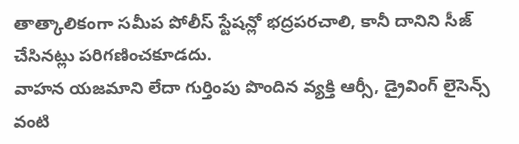తాత్కాలికంగా సమీప పోలీస్ స్టేషన్లో భద్రపరచాలి, కానీ దానిని సీజ్ చేసినట్లు పరిగణించకూడదు.
వాహన యజమాని లేదా గుర్తింపు పొందిన వ్యక్తి ఆర్సీ, డ్రైవింగ్ లైసెన్స్ వంటి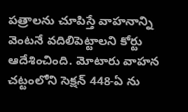పత్రాలను చూపిస్తే వాహనాన్ని వెంటనే వదిలిపెట్టాలని కోర్టు ఆదేశించింది. మోటారు వాహన చట్టంలోని సెక్షన్ 448-ఏ ను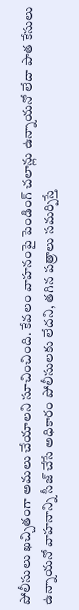పోలీసులు ఖచ్చితంగా అమలు చేయాలని సూచించింది. కేవలం వాహనంపై పెండింగ్ చలాన్లు ఉన్నాయనో లేదా పాత కేసులు ఉన్నాయనో వాహనాన్ని సీజ్ చేసే అధికారం పోలీసులకు లేదని, తగిన పత్రాలు సమర్పిస్తే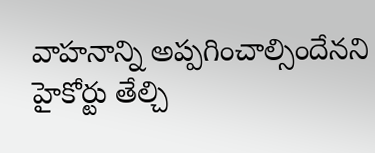వాహనాన్ని అప్పగించాల్సిందేనని హైకోర్టు తేల్చి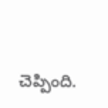చెప్పింది.